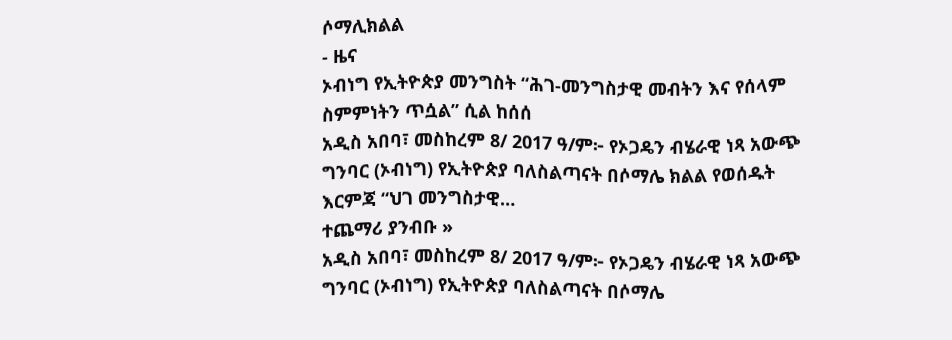ሶማሊክልል
- ዜና
ኦብነግ የኢትዮጵያ መንግስት “ሕገ-መንግስታዊ መብትን እና የሰላም ስምምነትን ጥሷል” ሲል ከሰሰ
አዲስ አበባ፣ መስከረም 8/ 2017 ዓ/ም፦ የኦጋዴን ብሄራዊ ነጻ አውጭ ግንባር (ኦብነግ) የኢትዮጵያ ባለስልጣናት በሶማሌ ክልል የወሰዱት እርምጃ “ህገ መንግስታዊ…
ተጨማሪ ያንብቡ »
አዲስ አበባ፣ መስከረም 8/ 2017 ዓ/ም፦ የኦጋዴን ብሄራዊ ነጻ አውጭ ግንባር (ኦብነግ) የኢትዮጵያ ባለስልጣናት በሶማሌ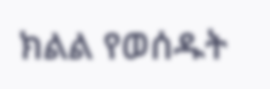ክልል የወሰዱት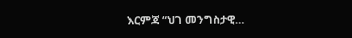እርምጃ “ህገ መንግስታዊ…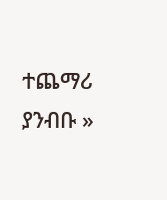ተጨማሪ ያንብቡ »